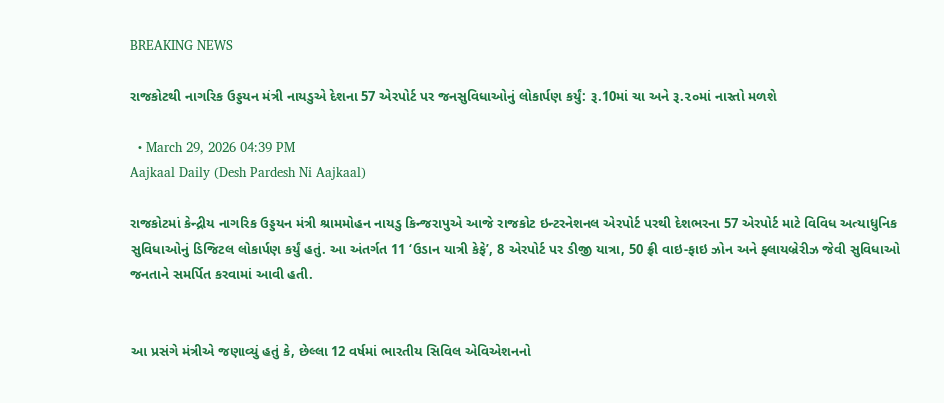BREAKING NEWS

રાજકોટથી નાગરિક ઉડ્ડયન મંત્રી નાયડુએ દેશના 57 એરપોર્ટ પર જનસુવિધાઓનું લોકાર્પણ કર્યું: રૂ.10માં ચા અને રૂ.૨૦માં નાસ્તો મળશે

  • March 29, 2026 04:39 PM
Aajkaal Daily (Desh Pardesh Ni Aajkaal)

રાજકોટમાં કેન્દ્રીય નાગરિક ઉડ્ડયન મંત્રી શ્રામમોહન નાયડુ કિન્જરાપુએ આજે રાજકોટ ઇન્ટરનેશનલ એરપોર્ટ પરથી દેશભરના 57 એરપોર્ટ માટે વિવિધ અત્યાધુનિક સુવિધાઓનું ડિજિટલ લોકાર્પણ કર્યું હતું. આ અંતર્ગત 11 ‘ઉડાન યાત્રી કેફે’, 8 એરપોર્ટ પર ડીજી યાત્રા, 50 ફ્રી વાઇ-ફાઇ ઝોન અને ફ્લાયબ્રેરીઝ જેવી સુવિધાઓ જનતાને સમર્પિત કરવામાં આવી હતી.


આ પ્રસંગે મંત્રીએ જણાવ્યું હતું કે, છેલ્લા 12 વર્ષમાં ભારતીય સિવિલ એવિએશનનો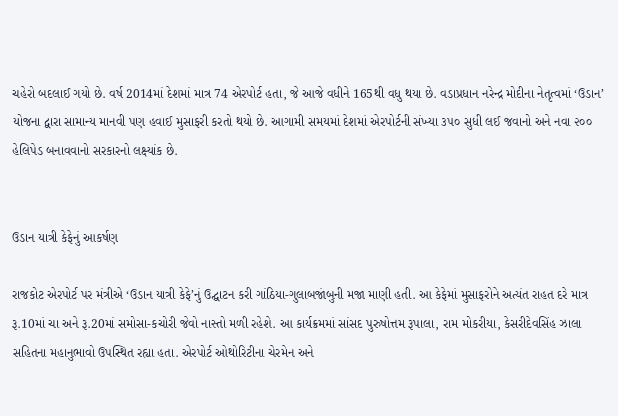ચહેરો બદલાઈ ગયો છે. વર્ષ 2014માં દેશમાં માત્ર 74 એરપોર્ટ હતા, જે આજે વધીને 165થી વધુ થયા છે. વડાપ્રધાન નરેન્દ્ર મોદીના નેતૃત્વમાં ‘ઉડાન’ યોજના દ્વારા સામાન્ય માનવી પણ હવાઈ મુસાફરી કરતો થયો છે. આગામી સમયમાં દેશમાં એરપોર્ટની સંખ્યા ૩૫૦ સુધી લઈ જવાનો અને નવા ૨૦૦ હેલિપેડ બનાવવાનો સરકારનો લક્ષ્યાંક છે.


ઉડાન યાત્રી કેફેનું આકર્ષણ

રાજકોટ એરપોર્ટ પર મંત્રીએ ‘ઉડાન યાત્રી કેફે’નું ઉદ્ઘાટન કરી ગાંઠિયા-ગુલાબજાંબુની મજા માણી હતી. આ કેફેમાં મુસાફરોને અત્યંત રાહત દરે માત્ર રૂ.10માં ચા અને રૂ.20માં સમોસા-કચોરી જેવો નાસ્તો મળી રહેશે. આ કાર્યક્રમમાં સાંસદ પુરુષોત્તમ રૂપાલા, રામ મોકરીયા, કેસરીદેવસિંહ ઝાલા સહિતના મહાનુભાવો ઉપસ્થિત રહ્યા હતા. એરપોર્ટ ઓથોરિટીના ચેરમેન અને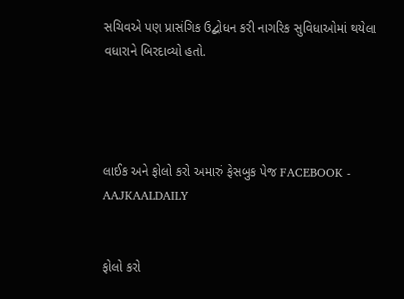સચિવએ પણ પ્રાસંગિક ઉદ્બોધન કરી નાગરિક સુવિધાઓમાં થયેલા વધારાને બિરદાવ્યો હતો.




લાઈક અને ફોલો કરો અમારું ફેસબુક પેજ FACEBOOK - AAJKAALDAILY


ફોલો કરો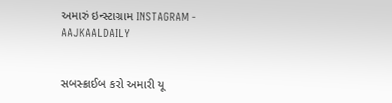અમારું ઇન્સ્ટાગ્રામ INSTAGRAM - AAJKAALDAILY


સબસ્ક્રાઈબ કરો અમારી યૂ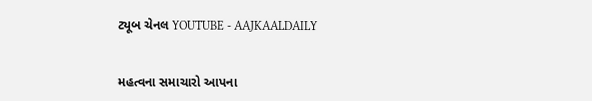ટ્યૂબ ચેનલ YOUTUBE - AAJKAALDAILY


મહત્વના સમાચારો આપના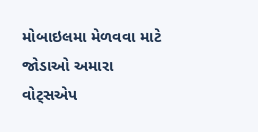મોબાઇલમા મેળવવા માટે જોડાઓ અમારા વોટ્સએપ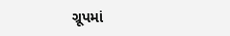ગ્રૂપમાં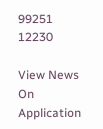99251 12230

View News On Application